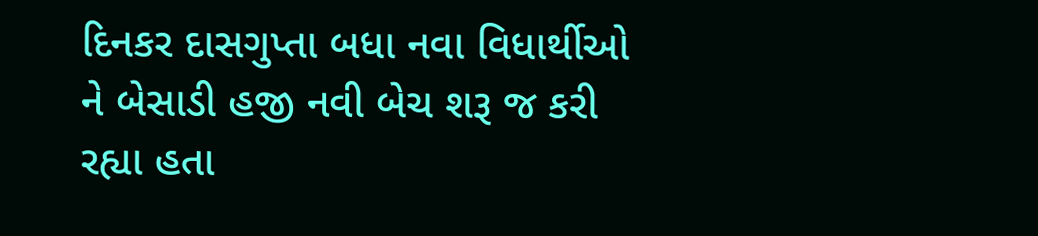દિનકર દાસગુપ્તા બધા નવા વિધાર્થીઓ ને બેસાડી હજી નવી બેચ શરૂ જ કરી રહ્યા હતા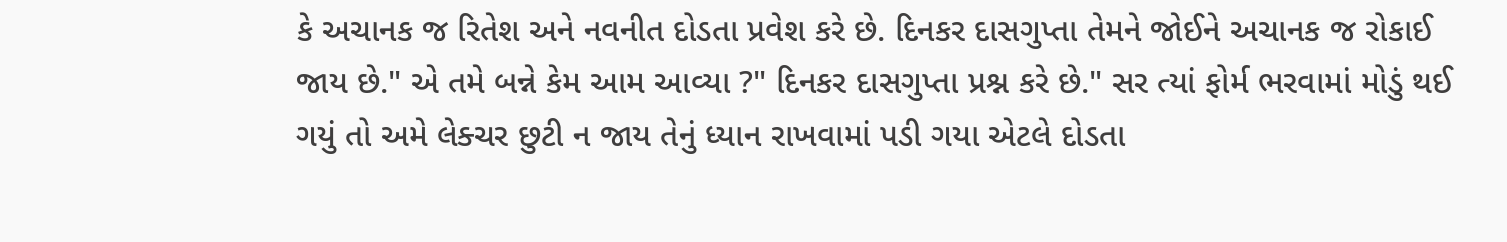કે અચાનક જ રિતેશ અને નવનીત દોડતા પ્રવેશ કરે છે. દિનકર દાસગુપ્તા તેમને જોઈને અચાનક જ રોકાઈ જાય છે." એ તમે બન્ને કેમ આમ આવ્યા ?" દિનકર દાસગુપ્તા પ્રશ્ન કરે છે." સર ત્યાં ફોર્મ ભરવામાં મોડું થઈ ગયું તો અમે લેક્ચર છુટી ન જાય તેનું ધ્યાન રાખવામાં પડી ગયા એટલે દોડતા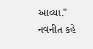આવ્યા." નવનીત કહે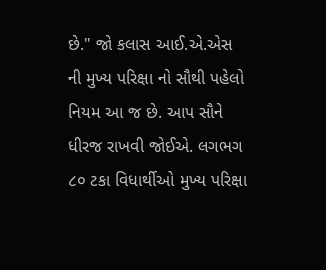છે." જો કલાસ આઈ.એ.એસ ની મુખ્ય પરિક્ષા નો સૌથી પહેલો નિયમ આ જ છે. આપ સૌને ધીરજ રાખવી જોઈએ. લગભગ ૮૦ ટકા વિધાર્થીઓ મુખ્ય પરિક્ષા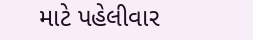માટે પહેલીવાર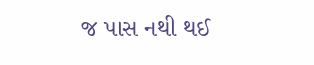જ પાસ નથી થઈ